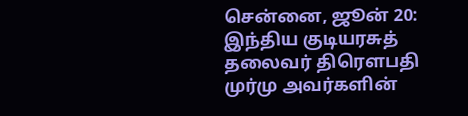சென்னை, ஜூன் 20:
இந்திய குடியரசுத் தலைவர் திரௌபதி முர்மு அவர்களின்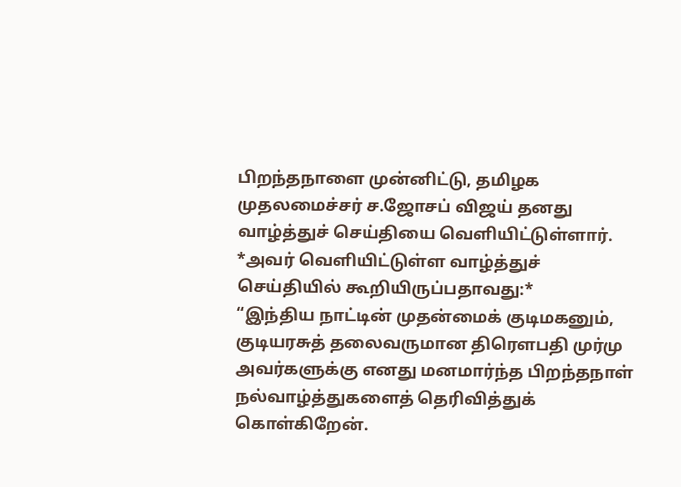பிறந்தநாளை முன்னிட்டு, தமிழக முதலமைச்சர் ச.ஜோசப் விஜய் தனது வாழ்த்துச் செய்தியை வெளியிட்டுள்ளார்.
*அவர் வெளியிட்டுள்ள வாழ்த்துச் செய்தியில் கூறியிருப்பதாவது:*
“இந்திய நாட்டின் முதன்மைக் குடிமகனும், குடியரசுத் தலைவருமான திரௌபதி முர்மு அவர்களுக்கு எனது மனமார்ந்த பிறந்தநாள் நல்வாழ்த்துகளைத் தெரிவித்துக் கொள்கிறேன்.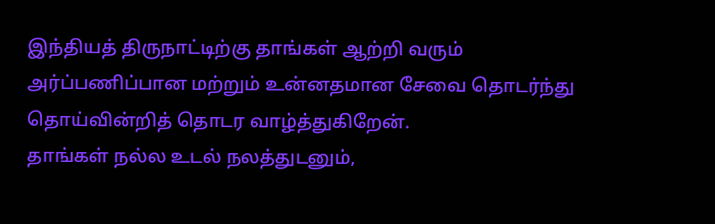இந்தியத் திருநாட்டிற்கு தாங்கள் ஆற்றி வரும் அர்ப்பணிப்பான மற்றும் உன்னதமான சேவை தொடர்ந்து தொய்வின்றித் தொடர வாழ்த்துகிறேன்.
தாங்கள் நல்ல உடல் நலத்துடனும்,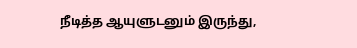நீடித்த ஆயுளுடனும் இருந்து,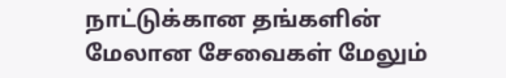நாட்டுக்கான தங்களின் மேலான சேவைகள் மேலும்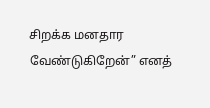சிறக்க மனதார வேண்டுகிறேன்” எனத்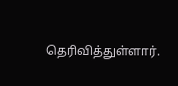தெரிவித்துள்ளார்.